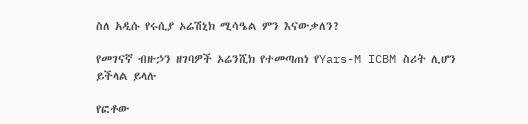ስለ አዲሱ የሩሲያ ኦሬሽኒክ ሚሳዔል ምን እናውቃለን?

የመገናኛ ብዙኃን ዘገባዎች ኦሬንሺክ የተመጣጠነ የYars-M ICBM ስሪት ሊሆን ይችላል ይላሉ

የፎቶው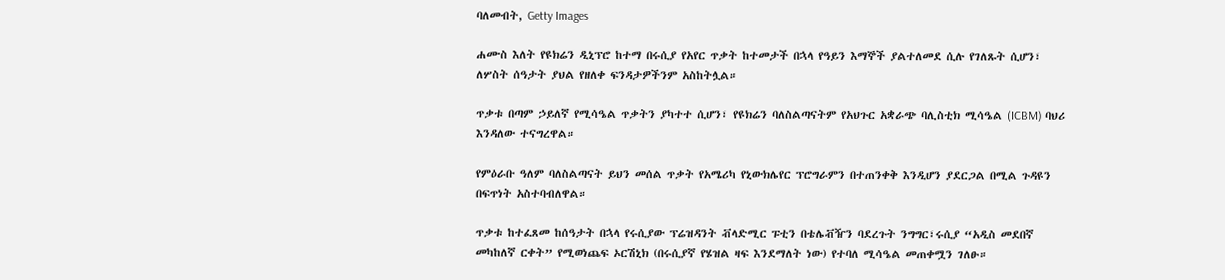ባለመብት, Getty Images

ሐሙስ እለት የዩክሬን ዲኒፕሮ ከተማ በሩሲያ የአየር ጥቃት ከተመታች በኋላ የዓይን እማኞች ያልተለመደ ሲሉ የገለጹት ሲሆን፣ ለሦስት ሰዓታት ያህል የዘለቀ ፍንዳታዎችንም አስከትሏል።

ጥቃቱ በጣም ኃይለኛ የሚሳዔል ጥቃትን ያካተተ ሲሆን፣ የዩክሬን ባለስልጣናትም የአህጉር አቋራጭ ባሊስቲክ ሚሳዔል (ICBM) ባህሪ እንዳለው ተናግረዋል።

የምዕራቡ ዓለም ባለስልጣናት ይህን መሰል ጥቃት የአሜሪካ የኒውክሌየር ፕሮግራምን በተጠንቀቅ እንዲሆን ያደርጋል በሚል ጉዳዩን በፍጥነት አስተባብለዋል።

ጥቃቱ ከተፈጸመ ከሰዓታት በኋላ የሩሲያው ፕሬዝዳንት ቭላድሚር ፑቲን በቴሌቭዥን ባደረጉት ንግግር፣ሩሲያ “አዲስ መደበኛ መካከለኛ ርቀት” የሚወነጨፍ ኦርሽኒክ (በሩሲያኛ የሄዝል ዛፍ እንደማለት ነው) የተባለ ሚሳዔል መጠቀሟን ገለፁ።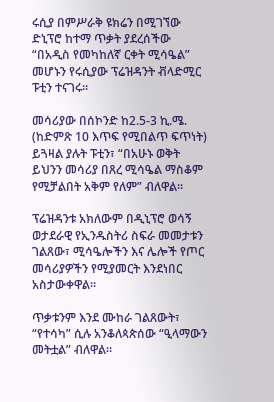ሩሲያ በምሥራቅ ዩክሬን በሚገኘው ድኒፕሮ ከተማ ጥቃት ያደረሰችው “በአዲስ የመካከለኛ ርቀት ሚሳዔል” መሆኑን የሩሲያው ፕሬዝዳንት ቭላድሚር ፑቲን ተናገሩ።

መሳሪያው በሰኮንድ ከ2.5-3 ኪ.ሜ. (ከድምጽ 10 እጥፍ የሚበልጥ ፍጥነት) ይጓዛል ያሉት ፑቲን፣ “በአሁኑ ወቅት ይህንን መሳሪያ በጸረ ሚሳዔል ማስቆም የሚቻልበት አቅም የለም” ብለዋል።

ፕሬዝዳንቱ አክለውም በዲኒፕሮ ወሳኝ ወታደራዊ የኢንዱስትሪ ስፍራ መመታቱን ገልጸው፣ ሚሳዔሎችን እና ሌሎች የጦር መሳሪያዎችን የሚያመርት እንደነበር አስታውቀዋል።

ጥቃቱንም እንደ ሙከራ ገልጸውት፣ “የተሳካ” ሲሉ አንቆለጳጵሰው “ዒላማውን መትቷል” ብለዋል።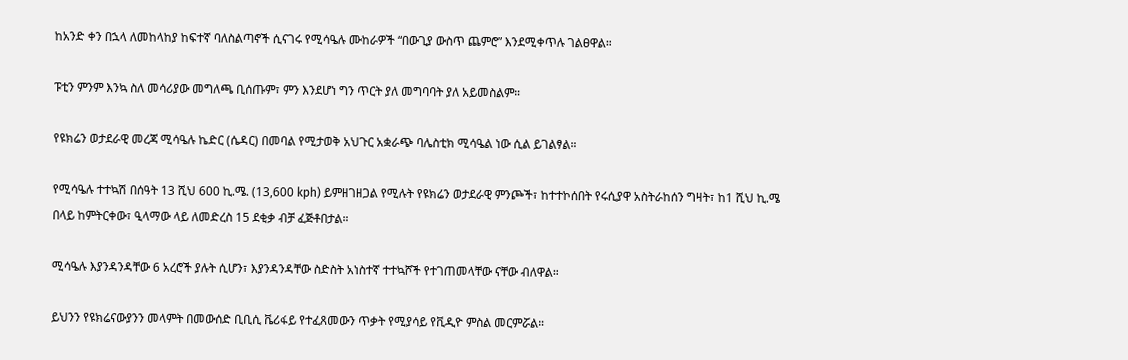ከአንድ ቀን በኋላ ለመከላከያ ከፍተኛ ባለስልጣኖች ሲናገሩ የሚሳዔሉ ሙከራዎች “በውጊያ ውስጥ ጨምሮ” እንደሚቀጥሉ ገልፀዋል።

ፑቲን ምንም እንኳ ስለ መሳሪያው መግለጫ ቢሰጡም፣ ምን እንደሆነ ግን ጥርት ያለ መግባባት ያለ አይመስልም።

የዩክሬን ወታደራዊ መረጃ ሚሳዔሉ ኬድር (ሴዳር) በመባል የሚታወቅ አህጉር አቋራጭ ባሌስቲክ ሚሳዔል ነው ሲል ይገልፃል።

የሚሳዔሉ ተተኳሽ በሰዓት 13 ሺህ 600 ኪ.ሜ. (13,600 kph) ይምዘገዘጋል የሚሉት የዩክሬን ወታደራዊ ምንጮች፣ ከተተኮሰበት የሩሲያዋ አስትራከሰን ግዛት፣ ከ1 ሺህ ኪ.ሜ በላይ ከምትርቀው፣ ዒላማው ላይ ለመድረስ 15 ደቂቃ ብቻ ፈጅቶበታል።

ሚሳዔሉ እያንዳንዳቸው 6 አረሮች ያሉት ሲሆን፣ እያንዳንዳቸው ስድስት አነስተኛ ተተኳሾች የተገጠመላቸው ናቸው ብለዋል።

ይህንን የዩክሬናውያንን መላምት በመውሰድ ቢቢሲ ቬሪፋይ የተፈጸመውን ጥቃት የሚያሳይ የቪዲዮ ምስል መርምሯል።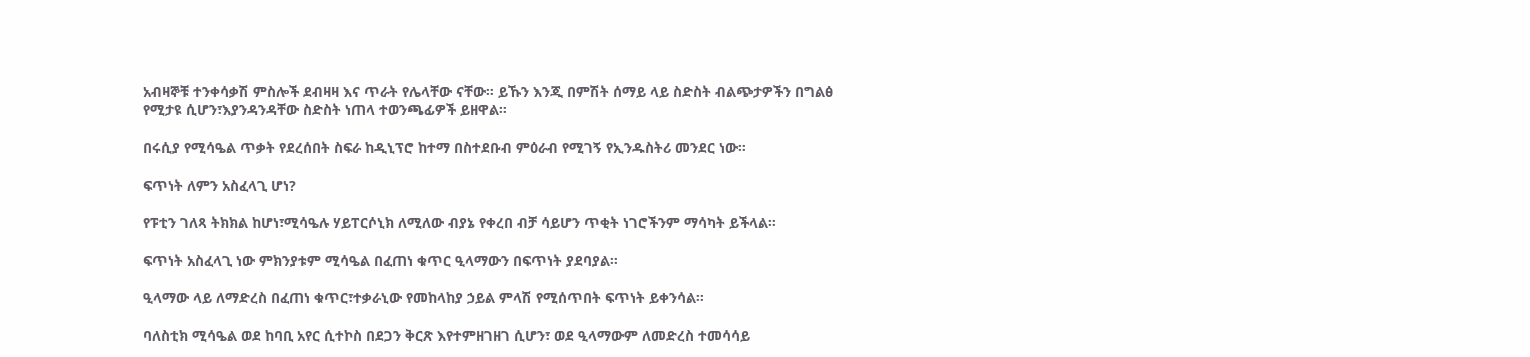አብዛኞቹ ተንቀሳቃሽ ምስሎች ደብዛዛ እና ጥራት የሌላቸው ናቸው። ይኹን እንጂ በምሽት ሰማይ ላይ ስድስት ብልጭታዎችን በግልፅ የሚታዩ ሲሆን፣እያንዳንዳቸው ስድስት ነጠላ ተወንጫፊዎች ይዘዋል።

በሩሲያ የሚሳዔል ጥቃት የደረሰበት ስፍራ ከዲኒፕሮ ከተማ በስተደቡብ ምዕራብ የሚገኝ የኢንዱስትሪ መንደር ነው።

ፍጥነት ለምን አስፈላጊ ሆነ?

የፑቲን ገለጻ ትክክል ከሆነ፣ሚሳዔሉ ሃይፐርሶኒክ ለሚለው ብያኔ የቀረበ ብቻ ሳይሆን ጥቂት ነገሮችንም ማሳካት ይችላል።

ፍጥነት አስፈላጊ ነው ምክንያቱም ሚሳዔል በፈጠነ ቁጥር ዒላማውን በፍጥነት ያደባያል።

ዒላማው ላይ ለማድረስ በፈጠነ ቁጥር፣ተቃራኒው የመከላከያ ኃይል ምላሽ የሚሰጥበት ፍጥነት ይቀንሳል።

ባለስቲክ ሚሳዔል ወደ ከባቢ አየር ሲተኮስ በደጋን ቅርጽ እየተምዘገዘገ ሲሆን፣ ወደ ዒላማውም ለመድረስ ተመሳሳይ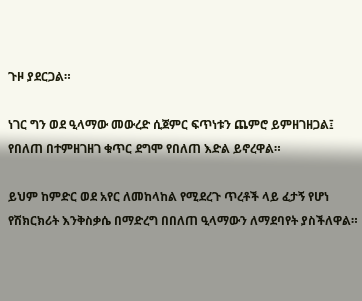ጉዞ ያደርጋል።

ነገር ግን ወደ ዒላማው መውረድ ሲጀምር ፍጥነቱን ጨምሮ ይምዘገዘጋል፤ የበለጠ በተምዘገዘገ ቁጥር ደግሞ የበለጠ እድል ይኖረዋል።

ይህም ከምድር ወደ አየር ለመከላከል የሚደረጉ ጥረቶች ላይ ፈታኝ የሆነ የሽክርክሪት እንቅስቃሴ በማድረግ በበለጠ ዒላማውን ለማደባየት ያስችለዋል።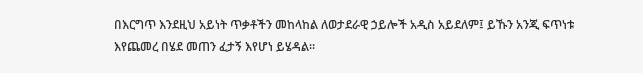በእርግጥ እንደዚህ አይነት ጥቃቶችን መከላከል ለወታደራዊ ኃይሎች አዲስ አይደለም፤ ይኹን አንጂ ፍጥነቱ እየጨመረ በሄደ መጠን ፈታኝ እየሆነ ይሄዳል።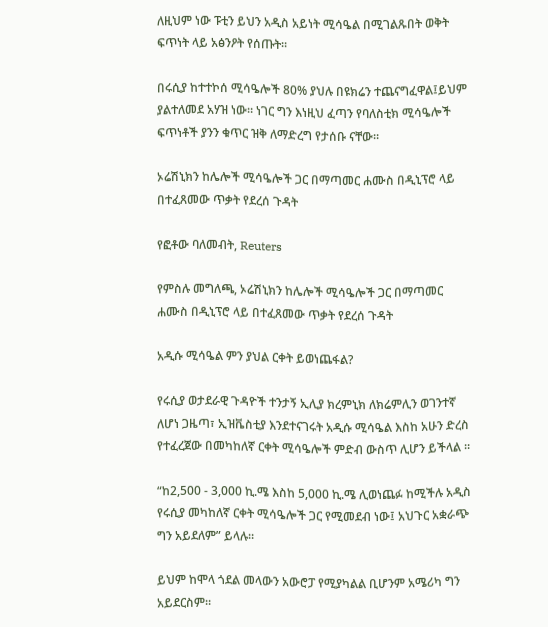ለዚህም ነው ፑቲን ይህን አዲስ አይነት ሚሳዔል በሚገልጹበት ወቅት ፍጥነት ላይ አፅንዖት የሰጡት።

በሩሲያ ከተተኮሰ ሚሳዔሎች 80% ያህሉ በዩክሬን ተጨናግፈዋል፤ይህም ያልተለመደ አሃዝ ነው። ነገር ግን እነዚህ ፈጣን የባለስቲክ ሚሳዔሎች ፍጥነቶች ያንን ቁጥር ዝቅ ለማድረግ የታሰቡ ናቸው።

ኦሬሽኒክን ከሌሎች ሚሳዔሎች ጋር በማጣመር ሐሙስ በዲኒፕሮ ላይ በተፈጸመው ጥቃት የደረሰ ጉዳት

የፎቶው ባለመብት, Reuters

የምስሉ መግለጫ, ኦሬሽኒክን ከሌሎች ሚሳዔሎች ጋር በማጣመር ሐሙስ በዲኒፕሮ ላይ በተፈጸመው ጥቃት የደረሰ ጉዳት

አዲሱ ሚሳዔል ምን ያህል ርቀት ይወነጨፋል?

የሩሲያ ወታደራዊ ጉዳዮች ተንታኝ ኢሊያ ክረምኒክ ለክሬምሊን ወገንተኛ ለሆነ ጋዜጣ፣ ኢዝቬስቲያ እንደተናገሩት አዲሱ ሚሳዔል እስከ አሁን ድረስ የተፈረጀው በመካከለኛ ርቀት ሚሳዔሎች ምድብ ውስጥ ሊሆን ይችላል ።

“ከ2,500 - 3,000 ኪ.ሜ እስከ 5,000 ኪ.ሜ ሊወነጨፉ ከሚችሉ አዲስ የሩሲያ መካከለኛ ርቀት ሚሳዔሎች ጋር የሚመደብ ነው፤ አህጉር አቋራጭ ግን አይደለም” ይላሉ።

ይህም ከሞላ ጎደል መላውን አውሮፓ የሚያካልል ቢሆንም አሜሪካ ግን አይደርስም።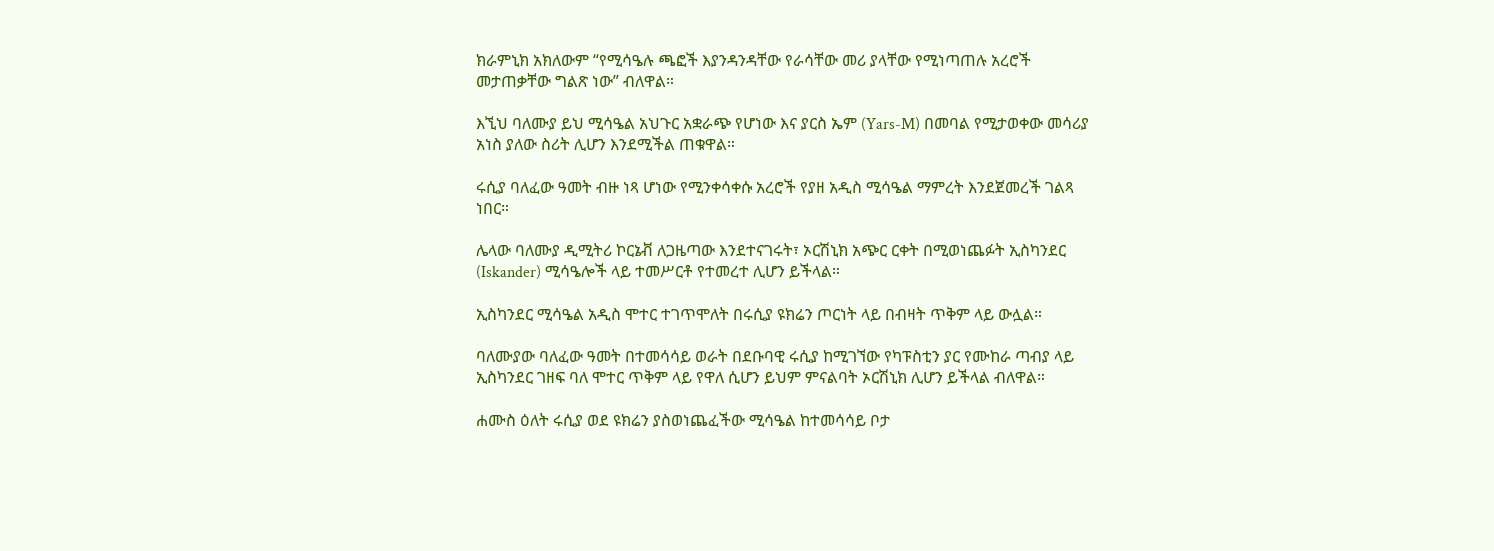ክራምኒክ አክለውም “የሚሳዔሉ ጫፎች እያንዳንዳቸው የራሳቸው መሪ ያላቸው የሚነጣጠሉ አረሮች መታጠቃቸው ግልጽ ነው” ብለዋል።

እኚህ ባለሙያ ይህ ሚሳዔል አህጉር አቋራጭ የሆነው እና ያርስ ኤም (Yars-M) በመባል የሚታወቀው መሳሪያ አነስ ያለው ስሪት ሊሆን እንደሚችል ጠቁዋል።

ሩሲያ ባለፈው ዓመት ብዙ ነጻ ሆነው የሚንቀሳቀሱ አረሮች የያዘ አዲስ ሚሳዔል ማምረት እንደጀመረች ገልጻ ነበር።

ሌላው ባለሙያ ዲሚትሪ ኮርኔቭ ለጋዜጣው እንደተናገሩት፣ ኦርሽኒክ አጭር ርቀት በሚወነጨፉት ኢስካንደር (Iskander) ሚሳዔሎች ላይ ተመሥርቶ የተመረተ ሊሆን ይችላል።

ኢስካንደር ሚሳዔል አዲስ ሞተር ተገጥሞለት በሩሲያ ዩክሬን ጦርነት ላይ በብዛት ጥቅም ላይ ውሏል።

ባለሙያው ባለፈው ዓመት በተመሳሳይ ወራት በደቡባዊ ሩሲያ ከሚገኘው የካፑስቲን ያር የሙከራ ጣብያ ላይ ኢስካንደር ገዘፍ ባለ ሞተር ጥቅም ላይ የዋለ ሲሆን ይህም ምናልባት ኦርሽኒክ ሊሆን ይችላል ብለዋል።

ሐሙስ ዕለት ሩሲያ ወደ ዩክሬን ያስወነጨፈችው ሚሳዔል ከተመሳሳይ ቦታ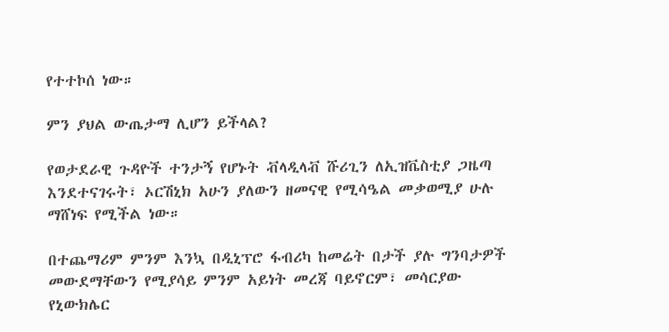የተተኮሰ ነው።

ምን ያህል ውጤታማ ሊሆን ይችላል?

የወታደራዊ ጉዳዮች ተንታኝ የሆኑት ቭላዲላቭ ሹሪጊን ለኢዝቬስቲያ ጋዜጣ እንደተናገሩት፣ ኦርሽኒክ አሁን ያለውን ዘመናዊ የሚሳዔል መቃወሚያ ሁሉ ማሸነፍ የሚችል ነው።

በተጨማሪም ምንም እንኳ በዲኒፕሮ ፋብሪካ ከመሬት በታች ያሉ ግንባታዎች መውደማቸውን የሚያሳይ ምንም አይነት መረጃ ባይኖርም፣ መሳርያው የኒውክሌር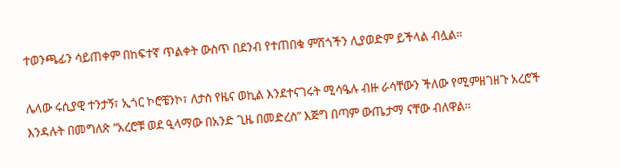ተወንጫፊን ሳይጠቀም በከፍተኛ ጥልቀት ውስጥ በደንብ የተጠበቁ ምሽጎችን ሊያወድም ይችላል ብሏል።

ሌላው ሩሲያዊ ተንታኝ፣ ኢጎር ኮሮቼንኮ፣ ለታስ የዜና ወኪል እንደተናገሩት ሚሳዔሉ ብዙ ራሳቸውን ችለው የሚምዘገዘጉ አረሮች እንዳሉት በመግለጽ “አረሮቹ ወደ ዒላማው በአንድ ጊዜ በመድረስ” እጅግ በጣም ውጤታማ ናቸው ብለዋል።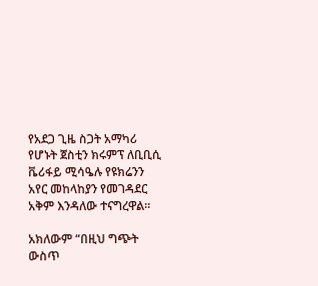የአደጋ ጊዜ ስጋት አማካሪ የሆኑት ጀስቲን ክሩምፕ ለቢቢሲ ቬሪፋይ ሚሳዔሉ የዩክሬንን አየር መከላከያን የመገዳደር አቅም እንዳለው ተናግረዋል።

አክለውም “በዚህ ግጭት ውስጥ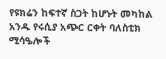የዩክሬን ከፍተኛ ስጋት ከሆኑት መካከል አንዱ የሩሲያ አጭር ርቀት ባለስቲክ ሚሳዔሎች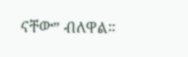ናቸው” ብለዋል።